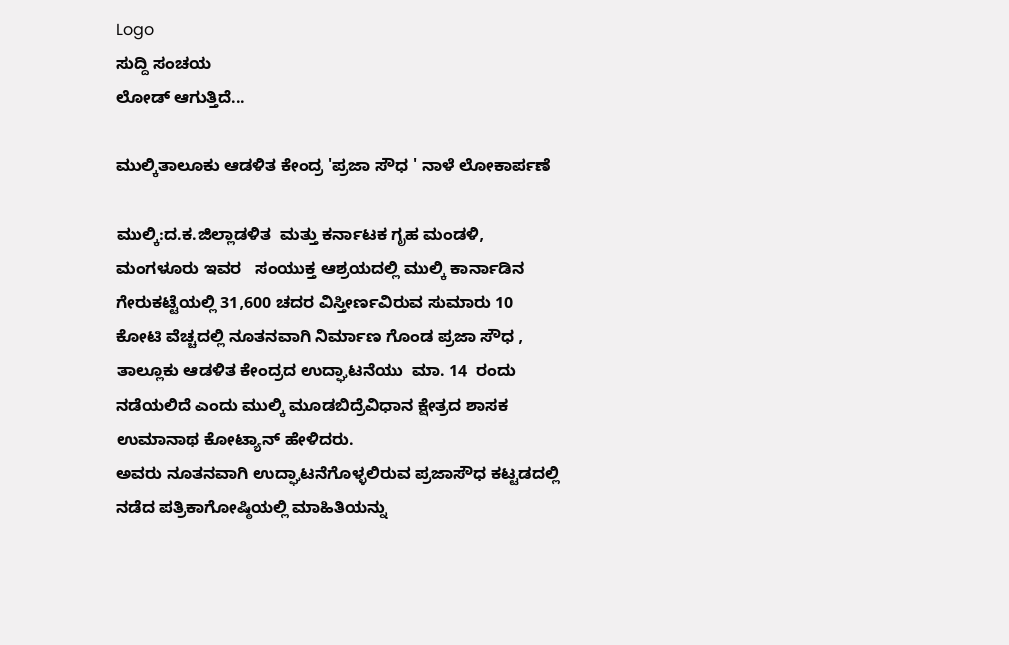Logo
ಸುದ್ದಿ ಸಂಚಯ
ಲೋಡ್ ಆಗುತ್ತಿದೆ...

ಮುಲ್ಕಿತಾಲೂಕು ಆಡಳಿತ ಕೇಂದ್ರ 'ಪ್ರಜಾ ಸೌಧ ' ನಾಳೆ ಲೋಕಾರ್ಪಣೆ

ಮುಲ್ಕಿ:ದ.ಕ.ಜಿಲ್ಲಾಡಳಿತ  ಮತ್ತು ಕರ್ನಾಟಕ ಗೃಹ ಮಂಡಳಿ, ಮಂಗಳೂರು ಇವರ   ಸಂಯುಕ್ತ ಆಶ್ರಯದಲ್ಲಿ ಮುಲ್ಕಿ ಕಾರ್ನಾಡಿನ ಗೇರುಕಟ್ಟೆಯಲ್ಲಿ 31,600 ಚದರ ವಿಸ್ತೀರ್ಣವಿರುವ ಸುಮಾರು 10 ಕೋಟಿ ವೆಚ್ಚದಲ್ಲಿ ನೂತನವಾಗಿ ನಿರ್ಮಾಣ ಗೊಂಡ ಪ್ರಜಾ ಸೌಧ , ತಾಲ್ಲೂಕು ಆಡಳಿತ ಕೇಂದ್ರದ ಉದ್ಘಾಟನೆಯು  ಮಾ. 14  ರಂದು ನಡೆಯಲಿದೆ ಎಂದು ಮುಲ್ಕಿ ಮೂಡಬಿದ್ರೆವಿಧಾನ ಕ್ಷೇತ್ರದ ಶಾಸಕ ಉಮಾನಾಥ ಕೋಟ್ಯಾನ್ ಹೇಳಿದರು.
ಅವರು ನೂತನವಾಗಿ ಉದ್ಘಾಟನೆಗೊಳ್ಳಲಿರುವ ಪ್ರಜಾಸೌಧ ಕಟ್ಟಡದಲ್ಲಿ ನಡೆದ ಪತ್ರಿಕಾಗೋಷ್ಠಿಯಲ್ಲಿ ಮಾಹಿತಿಯನ್ನು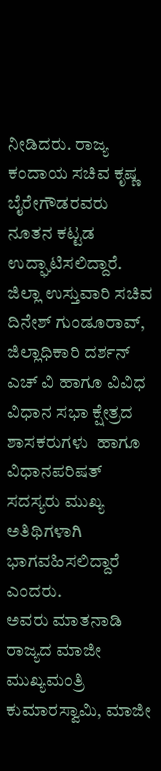ನೀಡಿದರು. ರಾಜ್ಯ ಕಂದಾಯ ಸಚಿವ ಕೃಷ್ಣ ಬೈರೇಗೌಡರವರು ನೂತನ ಕಟ್ಟಡ ಉದ್ಘಾಟಿಸಲಿದ್ದಾರೆ. ಜಿಲ್ಲಾ ಉಸ್ತುವಾರಿ ಸಚಿವ ದಿನೇಶ್ ಗುಂಡೂರಾವ್, ಜಿಲ್ಲಾಧಿಕಾರಿ ದರ್ಶನ್ ಎಚ್ ವಿ ಹಾಗೂ ವಿವಿಧ ವಿಧಾನ ಸಭಾ ಕ್ಷೇತ್ರದ ಶಾಸಕರುಗಳು  ಹಾಗೂ ವಿಧಾನಪರಿಷತ್ ಸದಸ್ಯರು ಮುಖ್ಯ ಅತಿಥಿಗಳಾಗಿ ಭಾಗವಹಿಸಲಿದ್ದಾರೆ ಎಂದರು.
ಅವರು ಮಾತನಾಡಿ ರಾಜ್ಯದ ಮಾಜೀ ಮುಖ್ಯಮಂತ್ರಿ ಕುಮಾರಸ್ವಾಮಿ, ಮಾಜೀ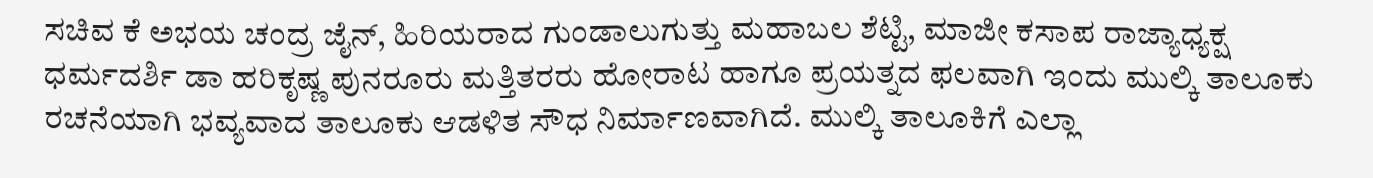ಸಚಿವ ಕೆ ಅಭಯ ಚಂದ್ರ ಜೈನ್, ಹಿರಿಯರಾದ ಗುಂಡಾಲುಗುತ್ತು ಮಹಾಬಲ ಶೆಟ್ಟಿ, ಮಾಜೀ ಕಸಾಪ ರಾಜ್ಯಾಧ್ಯಕ್ಷ ಧರ್ಮದರ್ಶಿ ಡಾ ಹರಿಕೃಷ್ಣ ಪುನರೂರು ಮತ್ತಿತರರು ಹೋರಾಟ ಹಾಗೂ ಪ್ರಯತ್ನದ ಫಲವಾಗಿ ಇಂದು ಮುಲ್ಕಿ ತಾಲೂಕು ರಚನೆಯಾಗಿ ಭವ್ಯವಾದ ತಾಲೂಕು ಆಡಳಿತ ಸೌಧ ನಿರ್ಮಾಣವಾಗಿದೆ. ಮುಲ್ಕಿ ತಾಲೂಕಿಗೆ ಎಲ್ಲಾ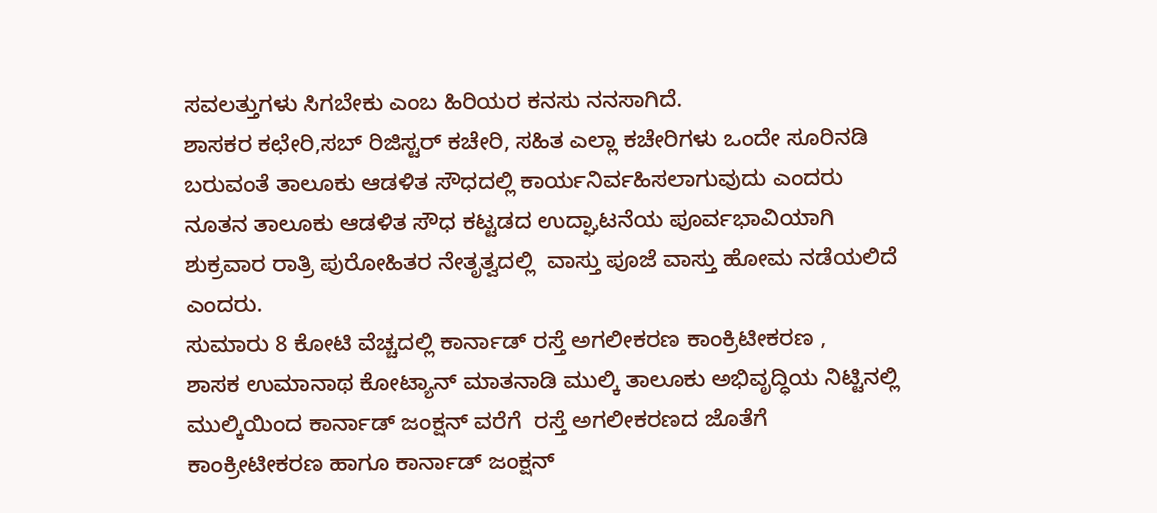ಸವಲತ್ತುಗಳು ಸಿಗಬೇಕು ಎಂಬ ಹಿರಿಯರ ಕನಸು ನನಸಾಗಿದೆ.
ಶಾಸಕರ ಕಛೇರಿ,ಸಬ್ ರಿಜಿಸ್ಟರ್ ಕಚೇರಿ, ಸಹಿತ ಎಲ್ಲಾ ಕಚೇರಿಗಳು ಒಂದೇ ಸೂರಿನಡಿ ಬರುವಂತೆ ತಾಲೂಕು ಆಡಳಿತ ಸೌಧದಲ್ಲಿ ಕಾರ್ಯನಿರ್ವಹಿಸಲಾಗುವುದು ಎಂದರು
ನೂತನ ತಾಲೂಕು ಆಡಳಿತ ಸೌಧ ಕಟ್ಟಡದ ಉದ್ಘಾಟನೆಯ ಪೂರ್ವಭಾವಿಯಾಗಿ ಶುಕ್ರವಾರ ರಾತ್ರಿ ಪುರೋಹಿತರ ನೇತೃತ್ವದಲ್ಲಿ  ವಾಸ್ತು ಪೂಜೆ ವಾಸ್ತು ಹೋಮ ನಡೆಯಲಿದೆ ಎಂದರು.
ಸುಮಾರು 8 ಕೋಟಿ ವೆಚ್ಚದಲ್ಲಿ ಕಾರ್ನಾಡ್ ರಸ್ತೆ ಅಗಲೀಕರಣ ಕಾಂಕ್ರಿಟೀಕರಣ ,
ಶಾಸಕ ಉಮಾನಾಥ ಕೋಟ್ಯಾನ್ ಮಾತನಾಡಿ ಮುಲ್ಕಿ ತಾಲೂಕು ಅಭಿವೃದ್ಧಿಯ ನಿಟ್ಟಿನಲ್ಲಿ ಮುಲ್ಕಿಯಿಂದ ಕಾರ್ನಾಡ್ ಜಂಕ್ಷನ್ ವರೆಗೆ  ರಸ್ತೆ ಅಗಲೀಕರಣದ ಜೊತೆಗೆ ಕಾಂಕ್ರೀಟೀಕರಣ ಹಾಗೂ ಕಾರ್ನಾಡ್ ಜಂಕ್ಷನ್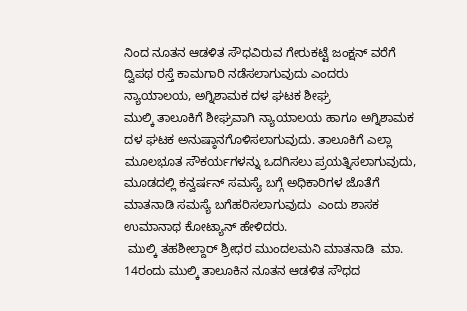ನಿಂದ ನೂತನ ಆಡಳಿತ ಸೌಧವಿರುವ ಗೇರುಕಟ್ಟೆ ಜಂಕ್ಷನ್ ವರೆಗೆ ದ್ವಿಪಥ ರಸ್ತೆ ಕಾಮಗಾರಿ ನಡೆಸಲಾಗುವುದು ಎಂದರು
ನ್ಯಾಯಾಲಯ, ಅಗ್ನಿಶಾಮಕ ದಳ ಘಟಕ ಶೀಘ್ರ
ಮುಲ್ಕಿ ತಾಲೂಕಿಗೆ ಶೀಘ್ರವಾಗಿ ನ್ಯಾಯಾಲಯ ಹಾಗೂ ಅಗ್ನಿಶಾಮಕ ದಳ ಘಟಕ ಅನುಷ್ಠಾನಗೊಳಿಸಲಾಗುವುದು. ತಾಲೂಕಿಗೆ ಎಲ್ಲಾ ಮೂಲಭೂತ ಸೌಕರ್ಯಗಳನ್ನು ಒದಗಿಸಲು ಪ್ರಯತ್ನಿಸಲಾಗುವುದು, ಮೂಡದಲ್ಲಿ ಕನ್ವರ್ಷನ್ ಸಮಸ್ಯೆ ಬಗ್ಗೆ ಅಧಿಕಾರಿಗಳ ಜೊತೆಗೆ ಮಾತನಾಡಿ ಸಮಸ್ಯೆ ಬಗೆಹರಿಸಲಾಗುವುದು  ಎಂದು ಶಾಸಕ ಉಮಾನಾಥ ಕೋಟ್ಯಾನ್ ಹೇಳಿದರು.
 ಮುಲ್ಕಿ ತಹಶೀಲ್ದಾರ್ ಶ್ರೀಧರ ಮುಂದಲಮನಿ ಮಾತನಾಡಿ  ಮಾ. 14ರಂದು ಮುಲ್ಕಿ ತಾಲೂಕಿನ ನೂತನ ಆಡಳಿತ ಸೌಧದ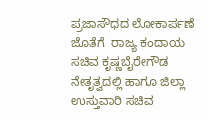ಪ್ರಜಾಸೌಧದ ಲೋಕಾರ್ಪಣೆ ಜೊತೆಗೆ  ರಾಜ್ಯ ಕಂದಾಯ ಸಚಿವ ಕೃಷ್ಣಬೈರೇಗೌಡ ನೇತೃತ್ವದಲ್ಲಿ ಹಾಗೂ ಜಿಲ್ಲಾ ಉಸ್ತುವಾರಿ ಸಚಿವ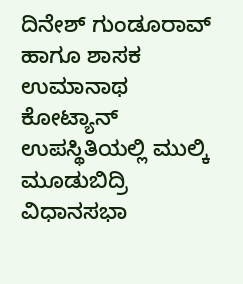ದಿನೇಶ್ ಗುಂಡೂರಾವ್ ಹಾಗೂ ಶಾಸಕ ಉಮಾನಾಥ ಕೋಟ್ಯಾನ್  ಉಪಸ್ಥಿತಿಯಲ್ಲಿ ಮುಲ್ಕಿ ಮೂಡುಬಿದ್ರಿ ವಿಧಾನಸಭಾ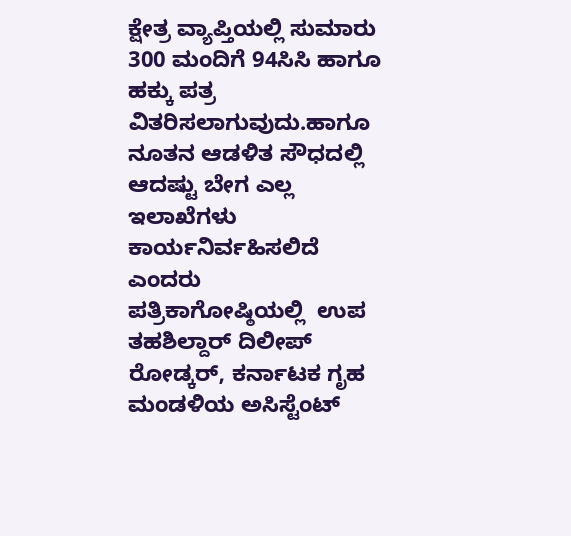ಕ್ಷೇತ್ರ ವ್ಯಾಪ್ತಿಯಲ್ಲಿ ಸುಮಾರು  300 ಮಂದಿಗೆ 94ಸಿಸಿ ಹಾಗೂ ಹಕ್ಕು ಪತ್ರ ವಿತರಿಸಲಾಗುವುದು.ಹಾಗೂ ನೂತನ ಆಡಳಿತ ಸೌಧದಲ್ಲಿ ಆದಷ್ಟು ಬೇಗ ಎಲ್ಲ ಇಲಾಖೆಗಳು ಕಾರ್ಯನಿರ್ವಹಿಸಲಿದೆ ಎಂದರು
ಪತ್ರಿಕಾಗೋಷ್ಠಿಯಲ್ಲಿ  ಉಪ ತಹಶಿಲ್ದಾರ್ ದಿಲೀಪ್ ರೋಡ್ಕರ್, ಕರ್ನಾಟಕ ಗೃಹ ಮಂಡಳಿಯ ಅಸಿಸ್ಟೆಂಟ್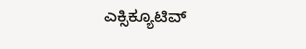ಎಕ್ಸಿಕ್ಯೂಟಿವ್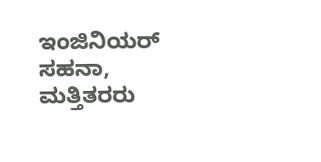ಇಂಜಿನಿಯರ್ ಸಹನಾ, ಮತ್ತಿತರರು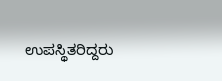ಉಪಸ್ಥಿತರಿದ್ದರು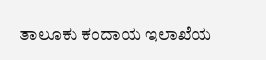ತಾಲೂಕು ಕಂದಾಯ ಇಲಾಖೆಯ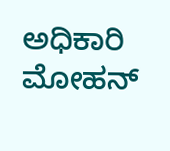ಅಧಿಕಾರಿ ಮೋಹನ್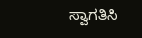ಸ್ವಾಗತಿಸಿ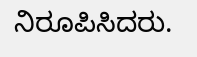ನಿರೂಪಿಸಿದರು.